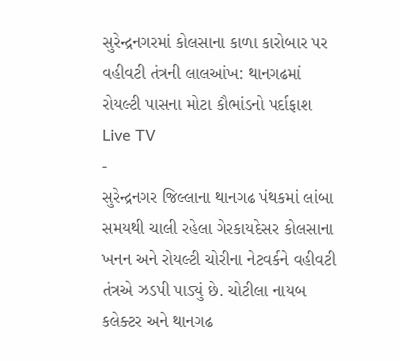સુરેન્દ્રનગરમાં કોલસાના કાળા કારોબાર પર વહીવટી તંત્રની લાલઆંખ: થાનગઢમાં રોયલ્ટી પાસના મોટા કૌભાંડનો પર્દાફાશ
Live TV
-
સુરેન્દ્રનગર જિલ્લાના થાનગઢ પંથકમાં લાંબા સમયથી ચાલી રહેલા ગેરકાયદેસર કોલસાના ખનન અને રોયલ્ટી ચોરીના નેટવર્કને વહીવટી તંત્રએ ઝડપી પાડ્યું છે. ચોટીલા નાયબ કલેક્ટર અને થાનગઢ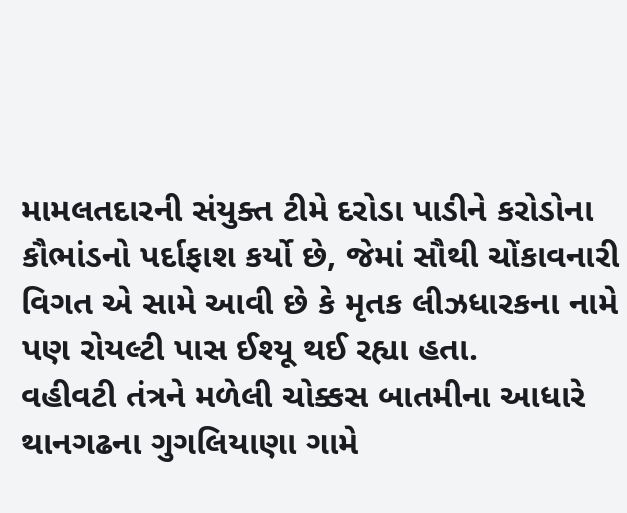મામલતદારની સંયુક્ત ટીમે દરોડા પાડીને કરોડોના કૌભાંડનો પર્દાફાશ કર્યો છે, જેમાં સૌથી ચોંકાવનારી વિગત એ સામે આવી છે કે મૃતક લીઝધારકના નામે પણ રોયલ્ટી પાસ ઈશ્યૂ થઈ રહ્યા હતા.
વહીવટી તંત્રને મળેલી ચોક્કસ બાતમીના આધારે થાનગઢના ગુગલિયાણા ગામે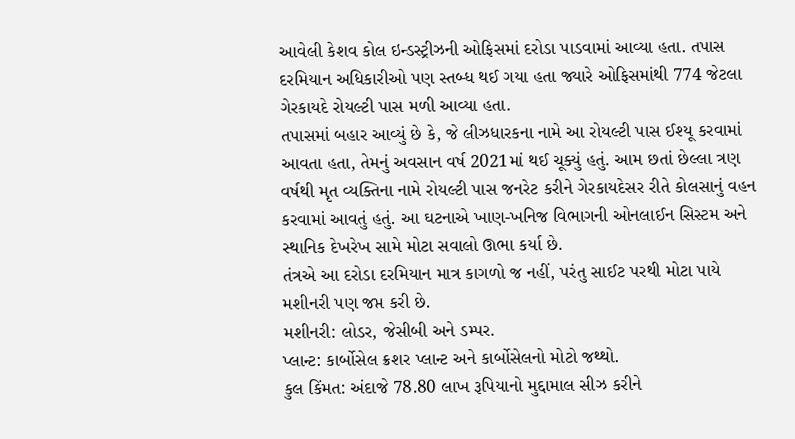આવેલી કેશવ કોલ ઇન્ડસ્ટ્રીઝની ઓફિસમાં દરોડા પાડવામાં આવ્યા હતા. તપાસ દરમિયાન અધિકારીઓ પણ સ્તબ્ધ થઈ ગયા હતા જ્યારે ઓફિસમાંથી 774 જેટલા ગેરકાયદે રોયલ્ટી પાસ મળી આવ્યા હતા.
તપાસમાં બહાર આવ્યું છે કે, જે લીઝધારકના નામે આ રોયલ્ટી પાસ ઈશ્યૂ કરવામાં આવતા હતા, તેમનું અવસાન વર્ષ 2021માં થઈ ચૂક્યું હતું. આમ છતાં છેલ્લા ત્રણ વર્ષથી મૃત વ્યક્તિના નામે રોયલ્ટી પાસ જનરેટ કરીને ગેરકાયદેસર રીતે કોલસાનું વહન કરવામાં આવતું હતું. આ ઘટનાએ ખાણ-ખનિજ વિભાગની ઓનલાઈન સિસ્ટમ અને સ્થાનિક દેખરેખ સામે મોટા સવાલો ઊભા કર્યા છે.
તંત્રએ આ દરોડા દરમિયાન માત્ર કાગળો જ નહીં, પરંતુ સાઈટ પરથી મોટા પાયે મશીનરી પણ જપ્ત કરી છે.
મશીનરી: લોડર, જેસીબી અને ડમ્પર.
પ્લાન્ટ: કાર્બોસેલ ક્રશર પ્લાન્ટ અને કાર્બોસેલનો મોટો જથ્થો.
કુલ કિંમત: અંદાજે 78.80 લાખ રૂપિયાનો મુદ્દામાલ સીઝ કરીને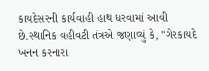કાયદેસરની કાર્યવાહી હાથ ધરવામાં આવી છે.સ્થાનિક વહીવટી તંત્રએ જણાવ્યું કે, "ગેરકાયદે ખનન કરનારા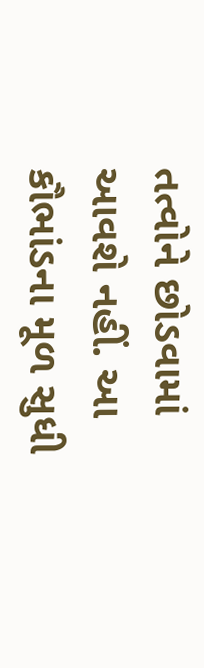તત્વોને છોડવામાં આવશે નહીં. આ કૌભાંડના મૂળ સુધી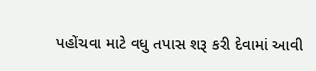પહોંચવા માટે વધુ તપાસ શરૂ કરી દેવામાં આવી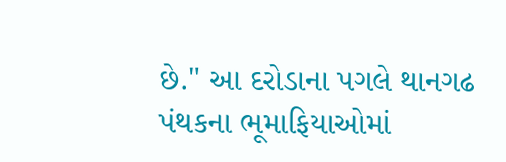છે." આ દરોડાના પગલે થાનગઢ પંથકના ભૂમાફિયાઓમાં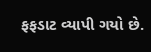ફફડાટ વ્યાપી ગયો છે.